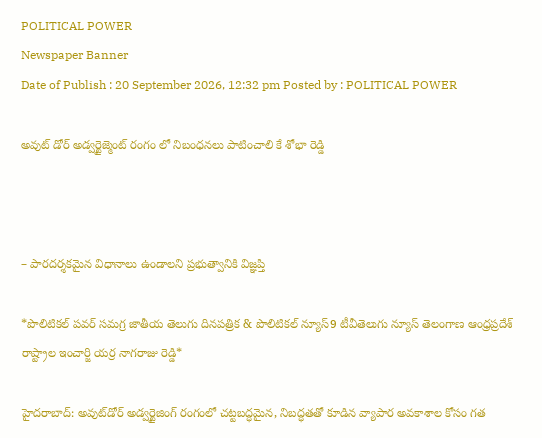POLITICAL POWER
Newspaper Banner
Date of Publish : 20 September 2026, 12:32 pm Posted by : POLITICAL POWER

అవుట్ డోర్ అడ్వర్టైజ్మెంట్ రంగం లో నిబంధనలు పాటించాలి కే శోభా రెడ్డి



– పారదర్శకమైన విధానాలు ఉండాలని ప్రభుత్వానికి విజ్ఞప్తి

*పొలిటికల్ పవర్ సమగ్ర జాతీయ తెలుగు దినపత్రిక & పొలిటికల్ న్యూస్9 టీవీతెలుగు న్యూస్ తెలంగాణ ఆంధ్రప్రదేశ్ రాష్ట్రాల ఇంచార్జి యర్ర నాగరాజు రెడ్డి*

హైదరాబాద్: అవుట్‌డోర్ అడ్వర్టైజింగ్ రంగంలో చట్టబద్ధమైన, నిబద్ధతతో కూడిన వ్యాపార అవకాశాల కోసం గత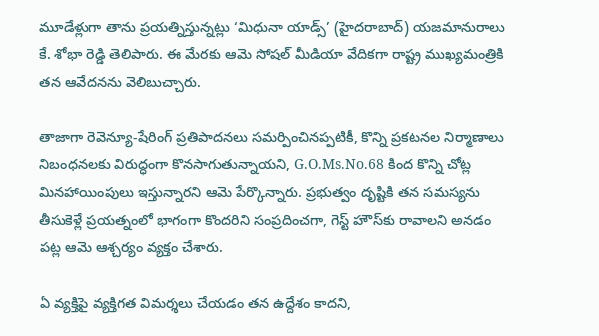మూడేళ్లుగా తాను ప్రయత్నిస్తున్నట్లు ‘మిధునా యాడ్స్’ (హైదరాబాద్) యజమానురాలు కే. శోభా రెడ్డి తెలిపారు. ఈ మేరకు ఆమె సోషల్ మీడియా వేదికగా రాష్ట్ర ముఖ్యమంత్రికి తన ఆవేదనను వెలిబుచ్చారు.

తాజాగా రెవెన్యూ-షేరింగ్ ప్రతిపాదనలు సమర్పించినప్పటికీ, కొన్ని ప్రకటనల నిర్మాణాలు నిబంధనలకు విరుద్ధంగా కొనసాగుతున్నాయని, G.O.Ms.No.68 కింద కొన్ని చోట్ల మినహాయింపులు ఇస్తున్నారని ఆమె పేర్కొన్నారు. ప్రభుత్వం దృష్టికి తన సమస్యను తీసుకెళ్లే ప్రయత్నంలో భాగంగా కొందరిని సంప్రదించగా, గెస్ట్ హౌస్‌కు రావాలని అనడం పట్ల ఆమె ఆశ్చర్యం వ్యక్తం చేశారు.

ఏ వ్యక్తిపై వ్యక్తిగత విమర్శలు చేయడం తన ఉద్దేశం కాదని,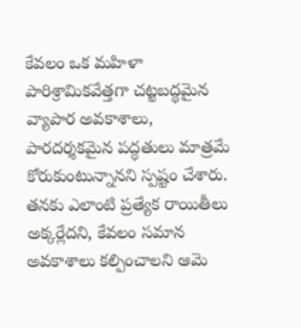కేవలం ఒక మహిళా పారిశ్రామికవేత్తగా చట్టబద్ధమైన వ్యాపార అవకాశాలు, పారదర్శకమైన పద్ధతులు మాత్రమే కోరుకుంటున్నానని స్పష్టం చేశారు. తనకు ఎలాంటి ప్రత్యేక రాయితీలు అక్కర్లేదని, కేవలం సమాన అవకాశాలు కల్పించాలని ఆమె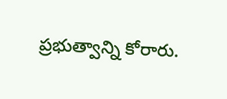ప్రభుత్వాన్ని కోరారు.